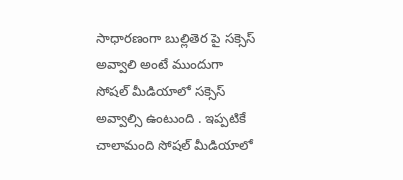సాధారణంగా బుల్లితెర పై సక్సెస్ అవ్వాలి అంటే ముందుగా సోషల్ మీడియాలో సక్సెస్ అవ్వాల్సి ఉంటుంది . ఇప్పటికే చాలామంది సోషల్ మీడియాలో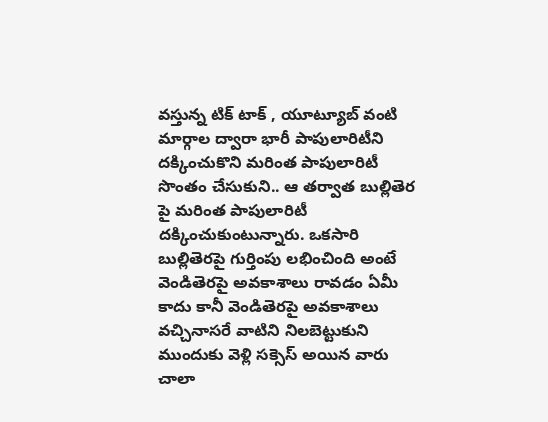వస్తున్న టిక్ టాక్ , యూట్యూబ్ వంటి మార్గాల ద్వారా భారీ పాపులారిటీని దక్కించుకొని మరింత పాపులారిటీ సొంతం చేసుకుని.. ఆ తర్వాత బుల్లితెర పై మరింత పాపులారిటీ దక్కించుకుంటున్నారు. ఒకసారి బుల్లితెరపై గుర్తింపు లభించింది అంటే వెండితెరపై అవకాశాలు రావడం ఏమీ కాదు కానీ వెండితెరపై అవకాశాలు వచ్చినాసరే వాటిని నిలబెట్టుకుని ముందుకు వెళ్లి సక్సెస్ అయిన వారు చాలా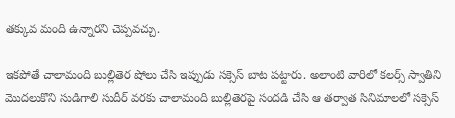తక్కువ మంది ఉన్నారని చెప్పవచ్చు.

ఇకపోతే చాలామంది బుల్లితెర షోలు చేసి ఇప్పుడు సక్సెస్ బాట పట్టారు. అలాంటి వారిలో కలర్స్ స్వాతిని మొదలుకొని సుడిగాలి సుదీర్ వరకు చాలామంది బుల్లితెరపై సందడి చేసి ఆ తర్వాత సినిమాలలో సక్సెస్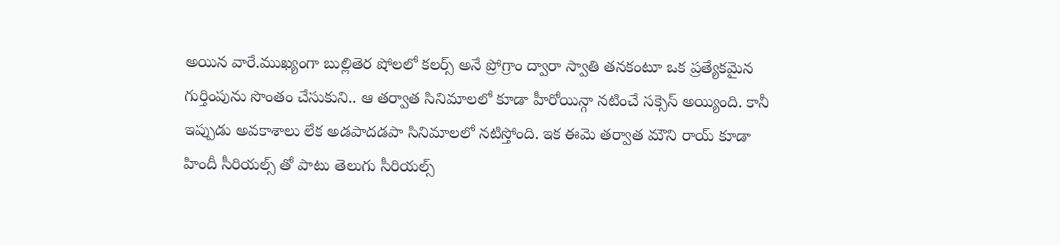అయిన వారే.ముఖ్యంగా బుల్లితెర షోలలో కలర్స్ అనే ప్రోగ్రాం ద్వారా స్వాతి తనకంటూ ఒక ప్రత్యేకమైన గుర్తింపును సొంతం చేసుకుని.. ఆ తర్వాత సినిమాలలో కూడా హీరోయిన్గా నటించే సక్సెస్ అయ్యింది. కానీ ఇప్పుడు అవకాశాలు లేక అడపాదడపా సినిమాలలో నటిస్తోంది. ఇక ఈమె తర్వాత మౌని రాయ్ కూడా హిందీ సీరియల్స్ తో పాటు తెలుగు సీరియల్స్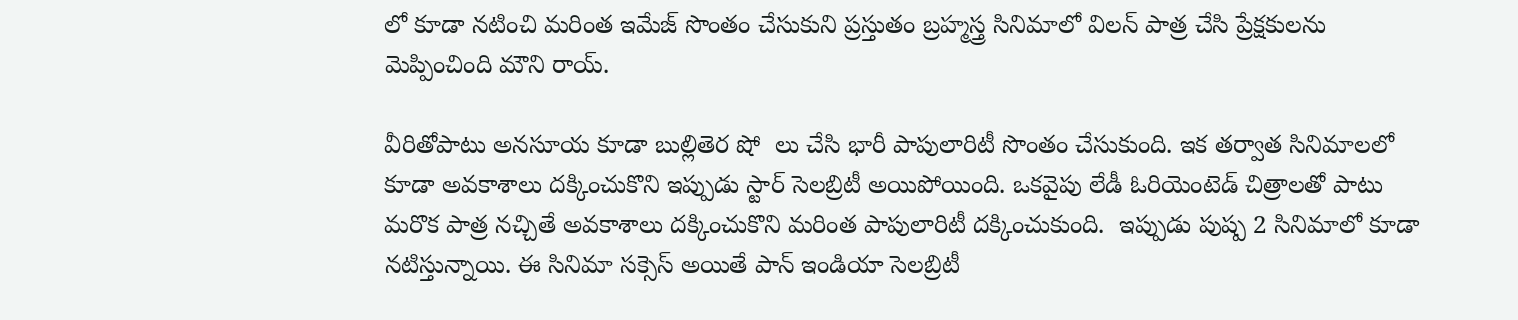లో కూడా నటించి మరింత ఇమేజ్ సొంతం చేసుకుని ప్రస్తుతం బ్రహ్మస్త్ర సినిమాలో విలన్ పాత్ర చేసి ప్రేక్షకులను మెప్పించింది మౌని రాయ్.

వీరితోపాటు అనసూయ కూడా బుల్లితెర షో  లు చేసి భారీ పాపులారిటీ సొంతం చేసుకుంది. ఇక తర్వాత సినిమాలలో కూడా అవకాశాలు దక్కించుకొని ఇప్పుడు స్టార్ సెలబ్రిటీ అయిపోయింది. ఒకవైపు లేడీ ఓరియెంటెడ్ చిత్రాలతో పాటు మరొక పాత్ర నచ్చితే అవకాశాలు దక్కించుకొని మరింత పాపులారిటీ దక్కించుకుంది.  ఇప్పుడు పుష్ప 2 సినిమాలో కూడా నటిస్తున్నాయి. ఈ సినిమా సక్సెస్ అయితే పాన్ ఇండియా సెలబ్రిటీ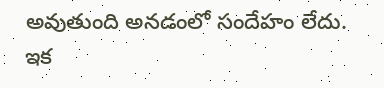అవుతుంది అనడంలో సందేహం లేదు. ఇక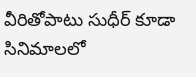వీరితోపాటు సుధీర్ కూడా సినిమాలలో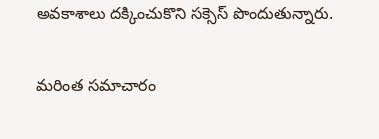అవకాశాలు దక్కించుకొని సక్సెస్ పొందుతున్నారు.

మరింత సమాచారం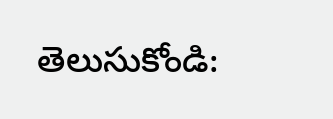తెలుసుకోండి: